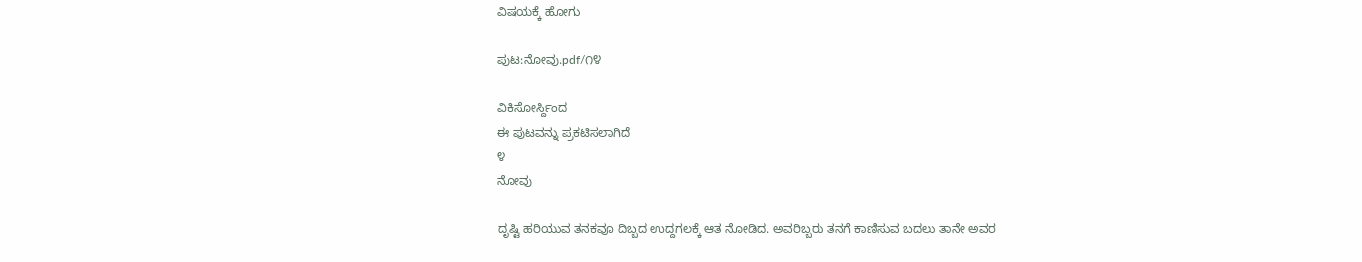ವಿಷಯಕ್ಕೆ ಹೋಗು

ಪುಟ:ನೋವು.pdf/೧೪

ವಿಕಿಸೋರ್ಸ್ದಿಂದ
ಈ ಪುಟವನ್ನು ಪ್ರಕಟಿಸಲಾಗಿದೆ
೪
ನೋವು

ದೃಷ್ಟಿ ಹರಿಯುವ ತನಕವೂ ದಿಬ್ಬದ ಉದ್ದಗಲಕ್ಕೆ ಆತ ನೋಡಿದ. ಅವರಿಬ್ಬರು ತನಗೆ ಕಾಣಿಸುವ ಬದಲು ತಾನೇ ಅವರ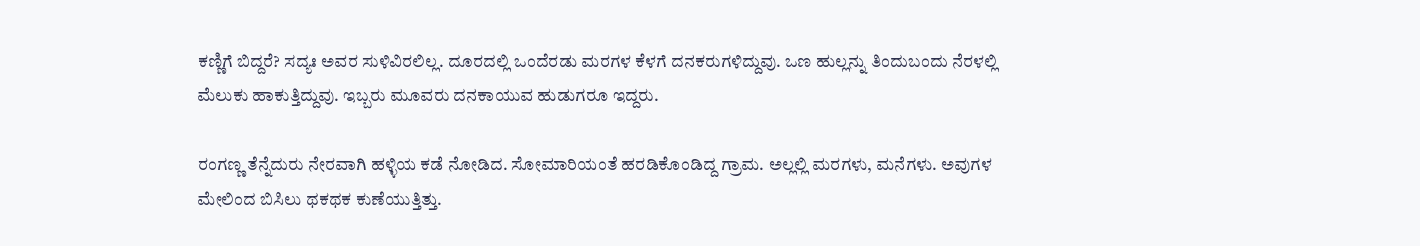ಕಣ್ಣಿಗೆ ಬಿದ್ದರೆ? ಸದ್ಯಃ ಅವರ ಸುಳಿವಿರಲಿಲ್ಲ. ದೂರದಲ್ಲಿ ಒಂದೆರಡು ಮರಗಳ ಕೆಳಗೆ ದನಕರುಗಳಿದ್ದುವು. ಒಣ ಹುಲ್ಲನ್ನು ತಿಂದುಬಂದು ನೆರಳಲ್ಲಿ ಮೆಲುಕು ಹಾಕುತ್ತಿದ್ದುವು. ಇಬ್ಬರು ಮೂವರು ದನಕಾಯುವ ಹುಡುಗರೂ ಇದ್ದರು.

ರಂಗಣ್ಣ ತೆನ್ನೆದುರು ನೇರವಾಗಿ ಹಳ್ಳಿಯ ಕಡೆ ನೋಡಿದ. ಸೋಮಾರಿಯಂತೆ ಹರಡಿಕೊಂಡಿದ್ದ ಗ್ರಾಮ. ಅಲ್ಲಲ್ಲಿ ಮರಗಳು, ಮನೆಗಳು. ಅವುಗಳ ಮೇಲಿಂದ ಬಿಸಿಲು ಥಕಥಕ ಕುಣೆಯುತ್ತಿತ್ತು.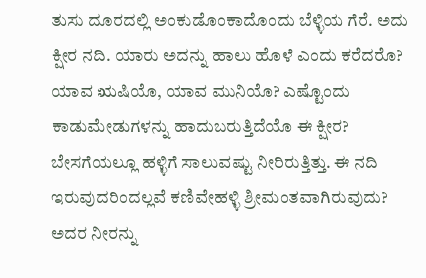ತುಸು ದೂರದಲ್ಲಿ ಅಂಕುಡೊಂಕಾದೊಂದು ಬೆಳ್ಳಿಯ ಗೆರೆ. ಅದು ಕ್ಷೀರ ನದಿ. ಯಾರು ಅದನ್ನು ಹಾಲು ಹೊಳೆ ಎಂದು ಕರೆದರೊ? ಯಾವ ಋಷಿಯೊ, ಯಾವ ಮುನಿಯೊ? ಎಷ್ಟೊಂದು ಕಾಡುಮೇಡುಗಳನ್ನು ಹಾದುಬರುತ್ತಿದೆಯೊ ಈ ಕ್ಷೀರ? ಬೇಸಗೆಯಲ್ಲೂ ಹಳ್ಳಿಗೆ ಸಾಲುವಷ್ಟು ನೀರಿರುತ್ತಿತ್ತು. ಈ ನದಿ ಇರುವುದರಿಂದಲ್ಲವೆ ಕಣಿವೇಹಳ್ಳಿ ಶ್ರೀಮಂತವಾಗಿರುವುದು? ಅದರ ನೀರನ್ನು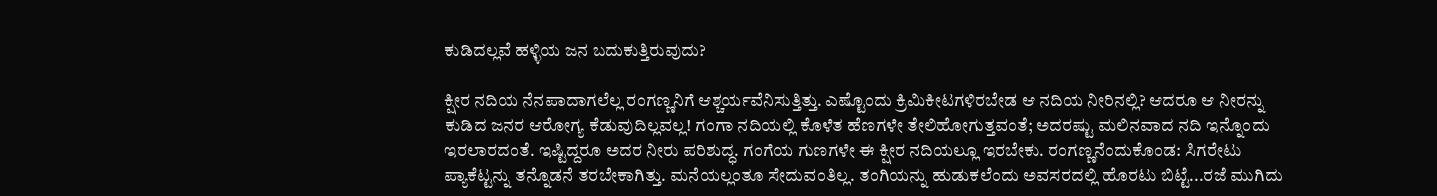ಕುಡಿದಲ್ಲವೆ ಹಳ್ಳಿಯ ಜನ ಬದುಕುತ್ತಿರುವುದು?

ಕ್ಷೀರ ನದಿಯ ನೆನಪಾದಾಗಲೆಲ್ಲ ರಂಗಣ್ಣನಿಗೆ ಆಶ್ಚರ್ಯವೆನಿಸುತ್ತಿತ್ತು. ಎಷ್ಟೊಂದು ಕ್ರಿಮಿಕೀಟಗಳಿರಬೇಡ ಆ ನದಿಯ ನೀರಿನಲ್ಲಿ? ಆದರೂ ಆ ನೀರನ್ನು ಕುಡಿದ ಜನರ ಆರೋಗ್ಯ ಕೆಡುವುದಿಲ್ಲವಲ್ಲ! ಗಂಗಾ ನದಿಯಲ್ಲಿ ಕೊಳೆತ ಹೆಣಗಳೇ ತೇಲಿಹೋಗುತ್ತವಂತೆ; ಅದರಷ್ಟು ಮಲಿನವಾದ ನದಿ ಇನ್ನೊಂದು ಇರಲಾರದಂತೆ. ಇಷ್ಟಿದ್ದರೂ ಅದರ ನೀರು ಪರಿಶುದ್ಧ. ಗಂಗೆಯ ಗುಣಗಳೇ ಈ ಕ್ಷೀರ ನದಿಯಲ್ಲೂ ಇರಬೇಕು. ರಂಗಣ್ಣನೆಂದುಕೊಂಡ: ಸಿಗರೇಟು ಪ್ಯಾಕೆಟ್ಟನ್ನು ತನ್ನೊಡನೆ ತರಬೇಕಾಗಿತ್ತು. ಮನೆಯಲ್ಲಂತೂ ಸೇದುವಂತಿಲ್ಲ. ತಂಗಿಯನ್ನು ಹುಡುಕಲೆಂದು ಅವಸರದಲ್ಲಿ ಹೊರಟು ಬಿಟ್ಟೆ...ರಜೆ ಮುಗಿದು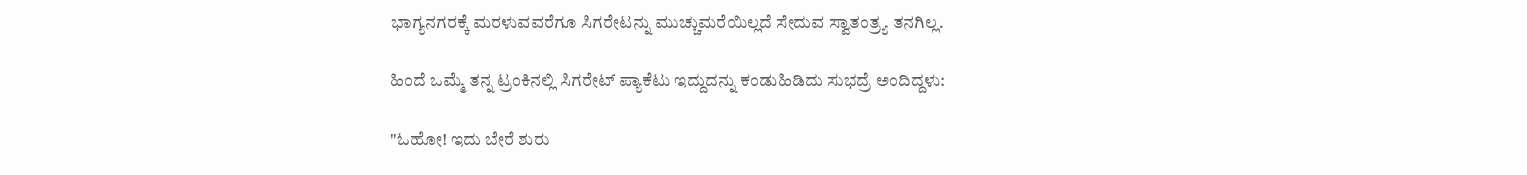ಭಾಗ್ಯನಗರಕ್ಕೆ ಮರಳುವವರೆಗೂ ಸಿಗರೇಟನ್ನು ಮುಚ್ಚುಮರೆಯಿಲ್ಲದೆ ಸೇದುವ ಸ್ವಾತಂತ್ರ್ಯ ತನಗಿಲ್ಲ.

ಹಿಂದೆ ಒಮ್ಮೆ ತನ್ನ ಟ್ರಂಕಿನಲ್ಲಿ ಸಿಗರೇಟ್ ಪ್ಯಾಕೆಟು ಇದ್ದುದನ್ನು ಕಂಡುಹಿಡಿದು ಸುಭದ್ರೆ ಅಂದಿದ್ದಳು:

"ಓಹೋ! ಇದು ಬೇರೆ ಶುರು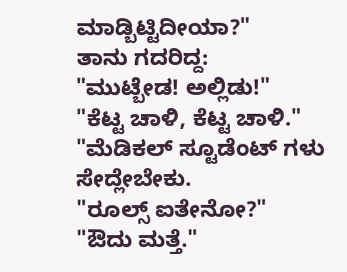ಮಾಡ್ಬಿಟ್ಟಿದೀಯಾ?"
ತಾನು ಗದರಿದ್ದ:
"ಮುಟ್ಬೇಡ! ಅಲ್ಲಿಡು!"
"ಕೆಟ್ಟ ಚಾಳಿ, ಕೆಟ್ಟ ಚಾಳಿ."
"ಮೆಡಿಕಲ್ ಸ್ಟೂಡೆಂಟ್ ಗಳು ಸೇದ್ಲೇಬೇಕು.
"ರೂಲ್ಸ್ ಐತೇನೋ?"
"ಔದು ಮತ್ತೆ."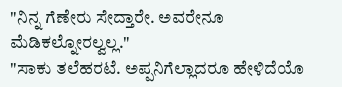"ನಿನ್ನ ಗೆಣೇರು ಸೇದ್ತಾರೇ. ಅವರೇನೂ ಮೆಡಿಕಲ್ನೋರಲ್ವಲ್ಲ."
"ಸಾಕು ತಲೆಹರಟೆ. ಅಪ್ಪನಿಗೆಲ್ಲಾದರೂ ಹೇಳಿದೆಯೊ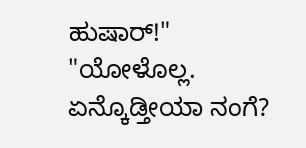ಹುಷಾರ್!"
"ಯೋಳೊಲ್ಲ. ಏನ್ಕೊಡ್ತೀಯಾ ನಂಗೆ?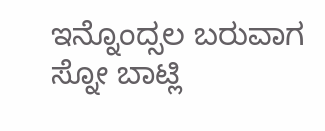ಇನ್ನೊಂದ್ಸಲ ಬರುವಾಗ ಸ್ನೋ ಬಾಟ್ಲಿ